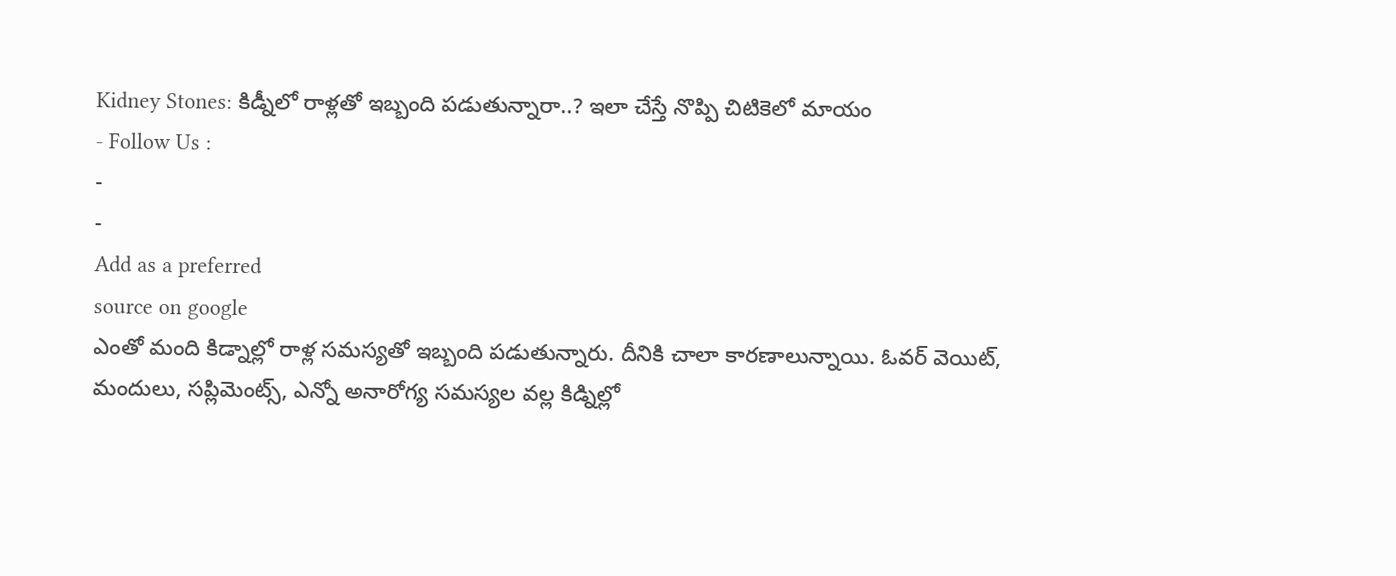Kidney Stones: కిడ్నీలో రాళ్లతో ఇబ్బంది పడుతున్నారా..? ఇలా చేస్తే నొప్పి చిటికెలో మాయం
- Follow Us :
-
-
Add as a preferred
source on google
ఎంతో మంది కిడ్నాల్లో రాళ్ల సమస్యతో ఇబ్బంది పడుతున్నారు. దీనికి చాలా కారణాలున్నాయి. ఓవర్ వెయిట్, మందులు, సప్లిమెంట్స్, ఎన్నో అనారోగ్య సమస్యల వల్ల కిడ్నిల్లో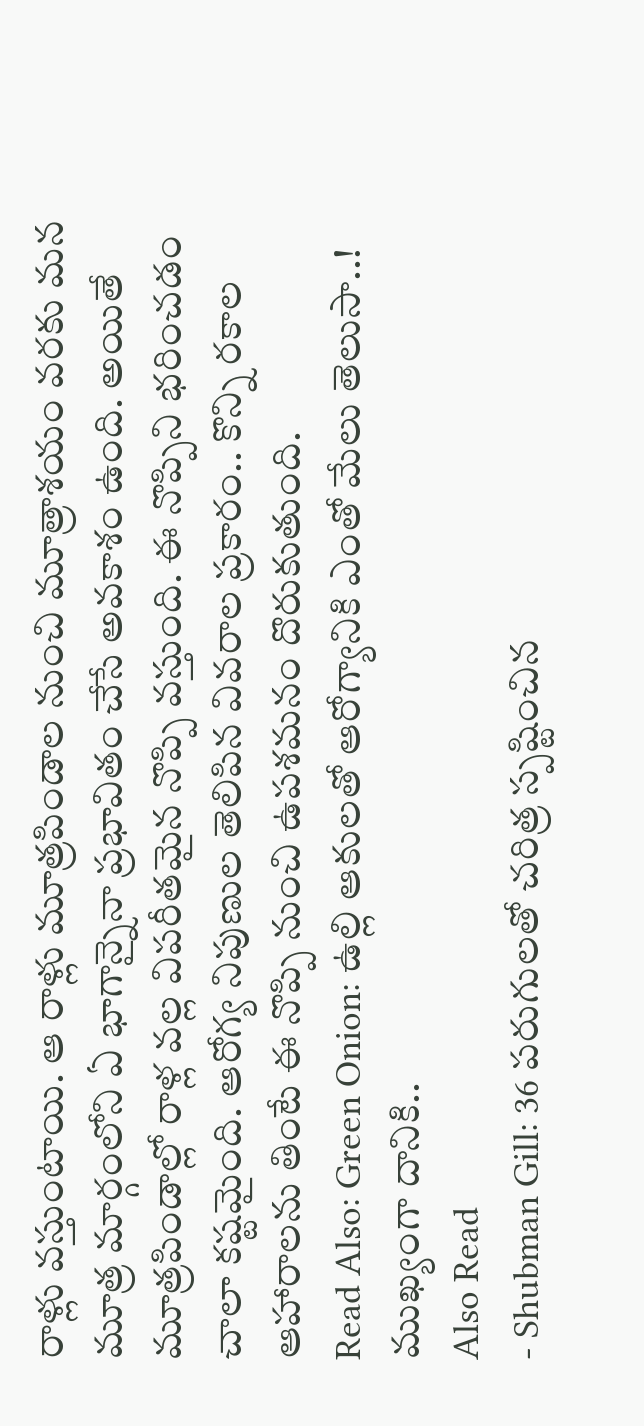రాళ్లు వస్తుంటాయి. ఆ రాళ్లు మూత్రపిండాల నుంచి మూత్రాశయం వరకు మన మూత్ర మార్గంలోని ఏ భాగాన్నైనా ప్రభావితం చేసే అవకాశం ఉంది. అయితే మూత్రపిండాల్లో రాళ్ల వల్ల విపరీతమైన నొప్పి వస్తుంది. ఈ నొప్పిని భరించడం చాలా కష్టమైంది. ఆరోగ్య నిపుణుల తెలిపిన వివరాల ప్రకారం.. కొన్ని రకాల ఆహారాలను తింటే ఈ నొప్పి నుంచి ఉపశమనం దొరుకుతుంది.
Read Also: Green Onion: ఉల్లి ఆకులతో ఆరోగ్యానికి ఎంతో మేలు తెలుసా..! ముఖ్యంగా దానికి..
Also Read
- Shubman Gill: 36 పరుగులతో చరిత్ర స్పష్టించిన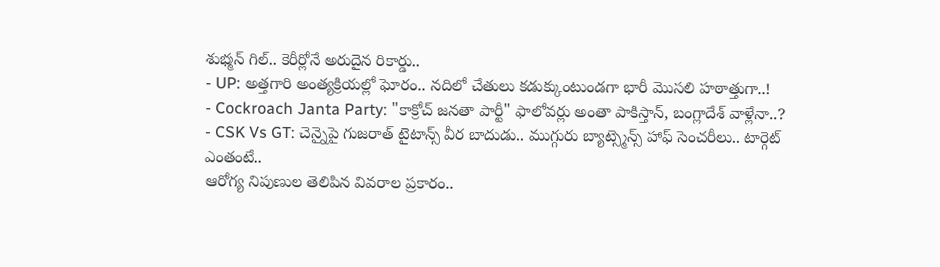శుభ్మన్ గిల్.. కెరీర్లోనే అరుదైన రికార్డు..
- UP: అత్తగారి అంత్యక్రియల్లో ఘోరం.. నదిలో చేతులు కడుక్కుంటుండగా భారీ మొసలి హఠాత్తుగా..!
- Cockroach Janta Party: "కాక్రోచ్ జనతా పార్టీ" ఫాలోవర్లు అంతా పాకిస్తాన్, బంగ్లాదేశ్ వాళ్లేనా..?
- CSK Vs GT: చెన్నైపై గుజరాత్ టైటాన్స్ వీర బాదుడు.. ముగ్గురు బ్యాట్స్మెన్స్ హాఫ్ సెంచరీలు.. టార్గెట్ ఎంతంటే..
ఆరోగ్య నిపుణుల తెలిపిన వివరాల ప్రకారం..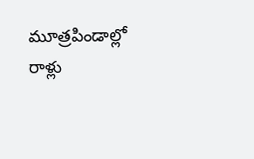మూత్రపిండాల్లో రాళ్లు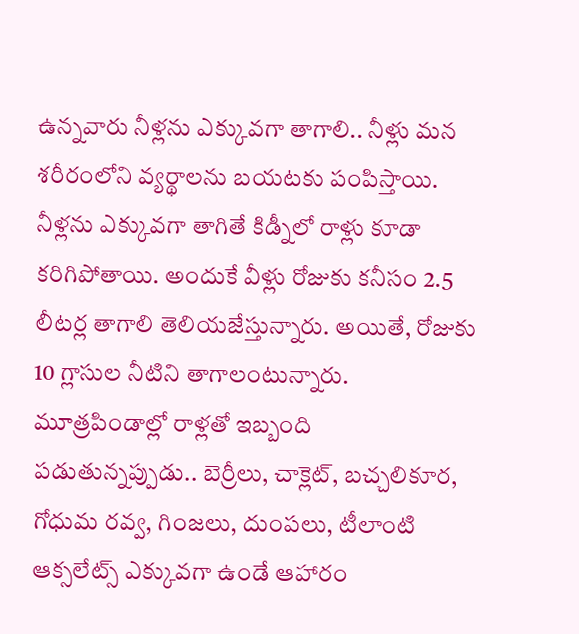ఉన్నవారు నీళ్లను ఎక్కువగా తాగాలి.. నీళ్లు మన శరీరంలోని వ్యర్థాలను బయటకు పంపిస్తాయి. నీళ్లను ఎక్కువగా తాగితే కిడ్నీలో రాళ్లు కూడా కరిగిపోతాయి. అందుకే వీళ్లు రోజుకు కనీసం 2.5 లీటర్ల తాగాలి తెలియజేస్తున్నారు. అయితే, రోజుకు 10 గ్లాసుల నీటిని తాగాలంటున్నారు. మూత్రపిండాల్లో రాళ్లతో ఇబ్బంది పడుతున్నప్పుడు.. బెర్రీలు, చాక్లెట్, బచ్చలికూర, గోధుమ రవ్వ, గింజలు, దుంపలు, టీలాంటి ఆక్సలేట్స్ ఎక్కువగా ఉండే ఆహారం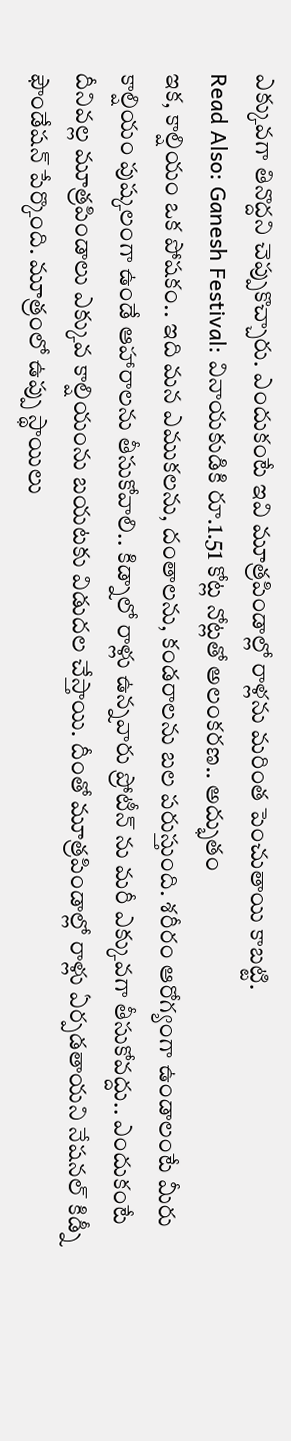ఎక్కువగా తినొద్దని చెప్పుకొచ్చారు. ఎందుకంటే ఇవి మూత్రపిండాల్లో రాళ్లను మరింత పెంచుతాయి కాబట్టి.
Read Also: Ganesh Festival: వినాయకుడికి రూ.1.51 కోట్ల నోట్లతో అలంకరణ.. అద్భుతం
ఇక, కాల్షియం ఒక పోషకం.. ఇది మన ఎముకలను, దంతాలను, కండరాలను బల పరుస్తుంది. శరీరం ఆరోగ్యంగా ఉండాలంటే మీరు కాల్షియం పుష్కలంగా ఉండే ఆహారాలను తీసుకోవాలి.. కిడ్నాలో రాళ్లు ఉన్నవారు ప్రోటీన్ ను మరీ ఎక్కువగా తీసుకోవద్దు.. ఎందుకంటే దీనివల్ల మూత్రపిండాలు ఎక్కువ కాల్షియంను బయటకు విడుదల చేస్తాయి. దీంతో మూత్రపిండాల్లో రాళ్లు ఏర్పడతాయని నేషనల్ కిడ్నీ ఫౌండేషన్ పేర్కొంది. మూత్రంలో ఉప్పు స్థాయిలు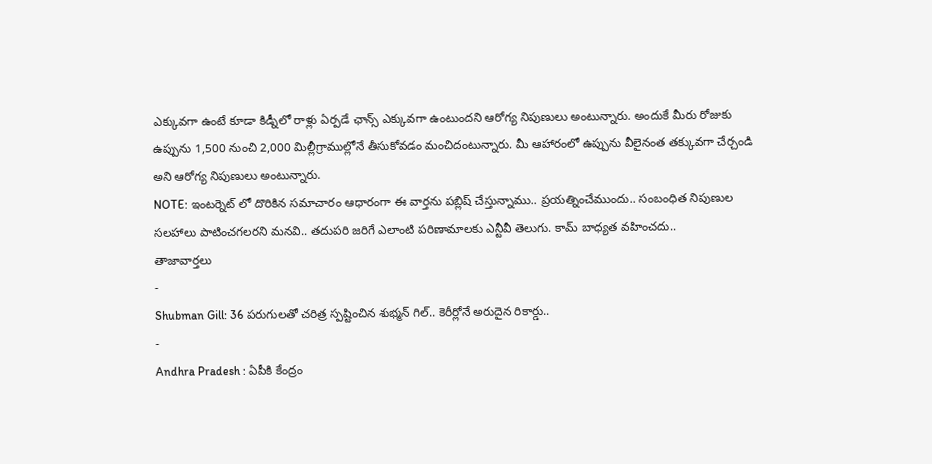ఎక్కువగా ఉంటే కూడా కిడ్నీలో రాళ్లు ఏర్పడే ఛాన్స్ ఎక్కువగా ఉంటుందని ఆరోగ్య నిపుణులు అంటున్నారు. అందుకే మీరు రోజుకు ఉప్పును 1,500 నుంచి 2,000 మిల్లీగ్రాముల్లోనే తీసుకోవడం మంచిదంటున్నారు. మీ ఆహారంలో ఉప్పును వీలైనంత తక్కువగా చేర్చండి అని ఆరోగ్య నిపుణులు అంటున్నారు.
NOTE: ఇంటర్నెట్ లో దొరికిన సమాచారం ఆధారంగా ఈ వార్తను పబ్లిష్ చేస్తున్నాము.. ప్రయత్నించేముందు.. సంబంధిత నిపుణుల సలహాలు పాటించగలరని మనవి.. తదుపరి జరిగే ఎలాంటి పరిణామాలకు ఎన్టీవీ తెలుగు. కామ్ బాధ్యత వహించదు..
తాజావార్తలు
-
Shubman Gill: 36 పరుగులతో చరిత్ర స్పష్టించిన శుభ్మన్ గిల్.. కెరీర్లోనే అరుదైన రికార్డు..
-
Andhra Pradesh : ఏపీకి కేంద్రం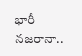భారీ నజరానా..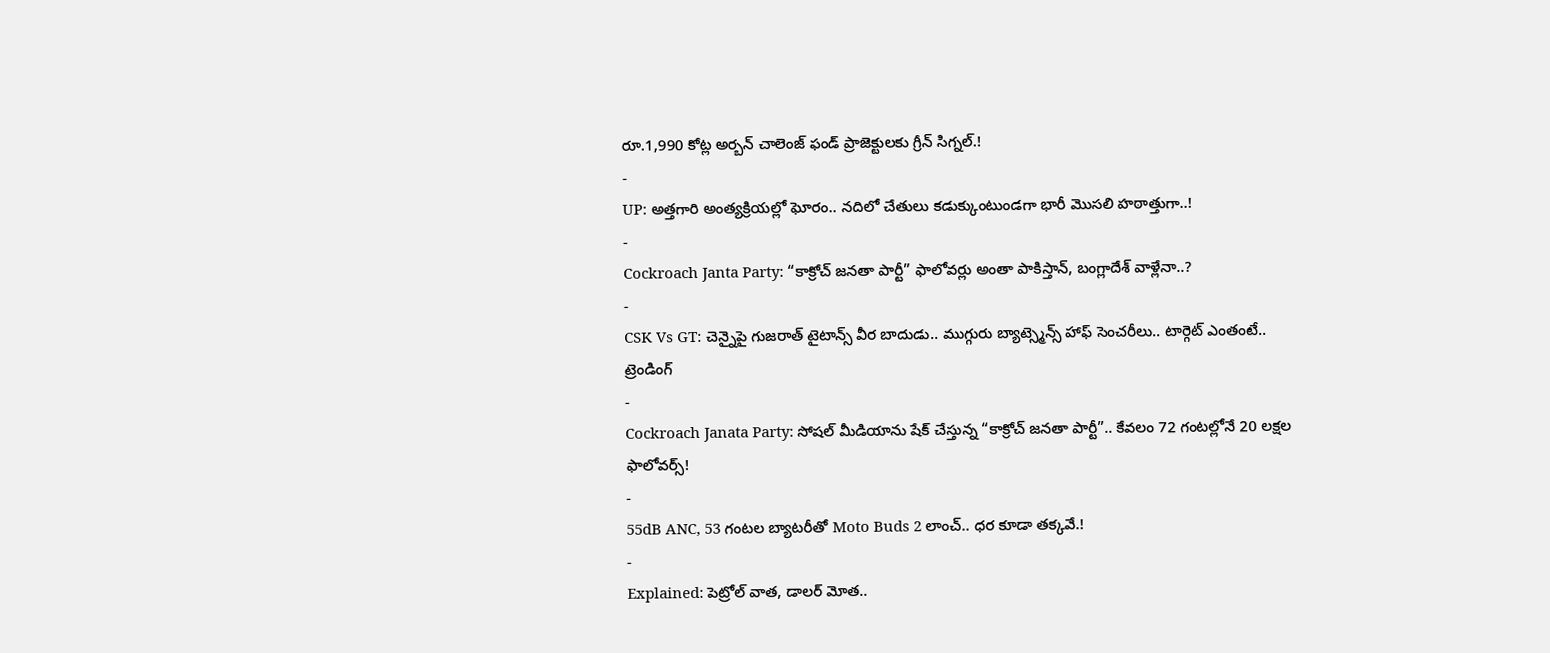రూ.1,990 కోట్ల అర్బన్ చాలెంజ్ ఫండ్ ప్రాజెక్టులకు గ్రీన్ సిగ్నల్.!
-
UP: అత్తగారి అంత్యక్రియల్లో ఘోరం.. నదిలో చేతులు కడుక్కుంటుండగా భారీ మొసలి హఠాత్తుగా..!
-
Cockroach Janta Party: “కాక్రోచ్ జనతా పార్టీ” ఫాలోవర్లు అంతా పాకిస్తాన్, బంగ్లాదేశ్ వాళ్లేనా..?
-
CSK Vs GT: చెన్నైపై గుజరాత్ టైటాన్స్ వీర బాదుడు.. ముగ్గురు బ్యాట్స్మెన్స్ హాఫ్ సెంచరీలు.. టార్గెట్ ఎంతంటే..
ట్రెండింగ్
-
Cockroach Janata Party: సోషల్ మీడియాను షేక్ చేస్తున్న “కాక్రోచ్ జనతా పార్టీ”.. కేవలం 72 గంటల్లోనే 20 లక్షల ఫాలోవర్స్!
-
55dB ANC, 53 గంటల బ్యాటరీతో Moto Buds 2 లాంచ్.. ధర కూడా తక్కవే.!
-
Explained: పెట్రోల్ వాత, డాలర్ మోత..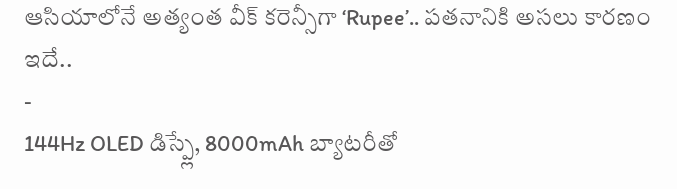ఆసియాలోనే అత్యంత వీక్ కరెన్సీగా ‘Rupee’.. పతనానికి అసలు కారణం ఇదే..
-
144Hz OLED డిస్ప్లే, 8000mAh బ్యాటరీతో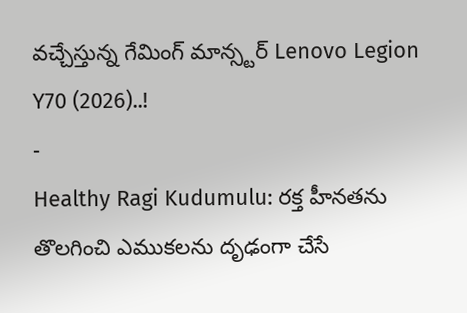వచ్చేస్తున్న గేమింగ్ మాన్స్టర్ Lenovo Legion Y70 (2026)..!
-
Healthy Ragi Kudumulu: రక్త హీనతను తొలగించి ఎముకలను దృఢంగా చేసే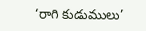‘రాగి కుడుములు’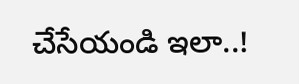చేసేయండి ఇలా..!